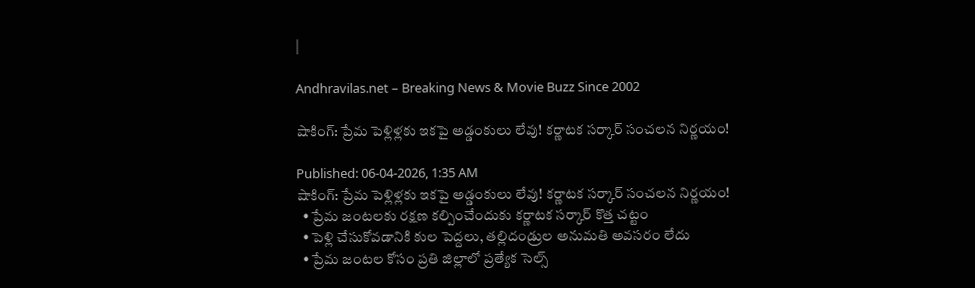|

Andhravilas.net – Breaking News & Movie Buzz Since 2002

షాకింగ్: ప్రేమ పెళ్లిళ్లకు ఇకపై అడ్డంకులు లేవు! కర్ణాటక సర్కార్ సంచలన నిర్ణయం!

Published: 06-04-2026, 1:35 AM
షాకింగ్: ప్రేమ పెళ్లిళ్లకు ఇకపై అడ్డంకులు లేవు! కర్ణాటక సర్కార్ సంచలన నిర్ణయం!
  • ప్రేమ జంటలకు రక్షణ కల్పించేందుకు కర్ణాటక సర్కార్ కొత్త చట్టం
  • పెళ్లి చేసుకోవడానికి కుల పెద్దలు, తల్లిదండ్రుల అనుమతి అవసరం లేదు
  • ప్రేమ జంటల కోసం ప్రతి జిల్లాలో ప్రత్యేక సెల్స్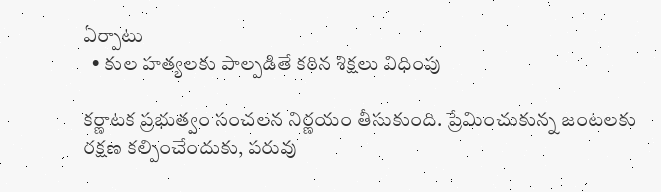ఏర్పాటు
  • కుల హత్యలకు పాల్పడితే కఠిన శిక్షలు విధింపు

కర్ణాటక ప్రభుత్వం సంచలన నిర్ణయం తీసుకుంది. ప్రేమించుకున్న జంటలకు రక్షణ కల్పించేందుకు, పరువు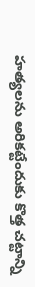హత్యలను అరికట్టేందుకు కొత్త చట్టాన్ని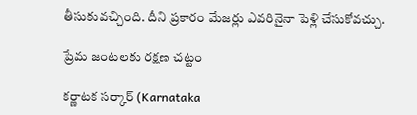తీసుకువచ్చింది. దీని ప్రకారం మేజర్లు ఎవరినైనా పెళ్లి చేసుకోవచ్చు.

ప్రేమ జంటలకు రక్షణ చట్టం

కర్ణాటక సర్కార్ (Karnataka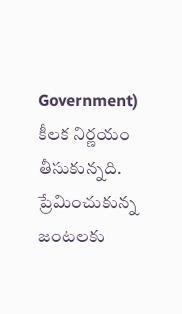Government) కీలక నిర్ణయం తీసుకున్నది. ప్రేమించుకున్న జంటలకు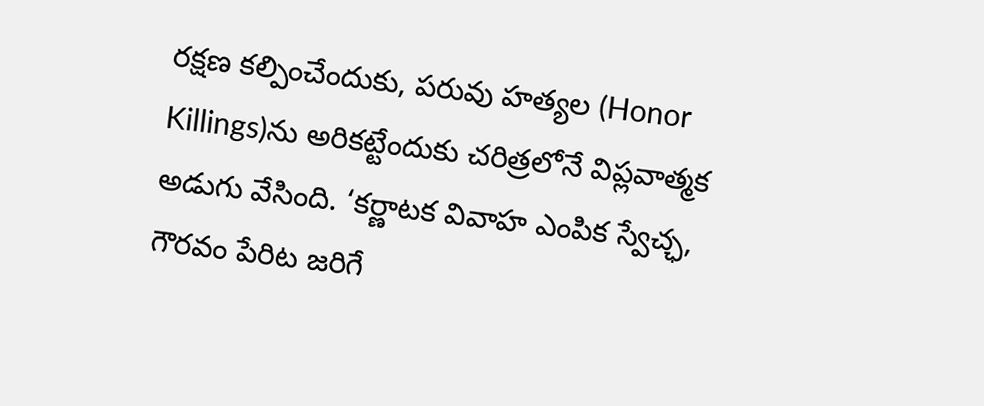రక్షణ కల్పించేందుకు, పరువు హత్యల (Honor Killings)ను అరికట్టేందుకు చరిత్రలోనే విప్లవాత్మక అడుగు వేసింది. ‘కర్ణాటక వివాహ ఎంపిక స్వేచ్ఛ, గౌరవం పేరిట జరిగే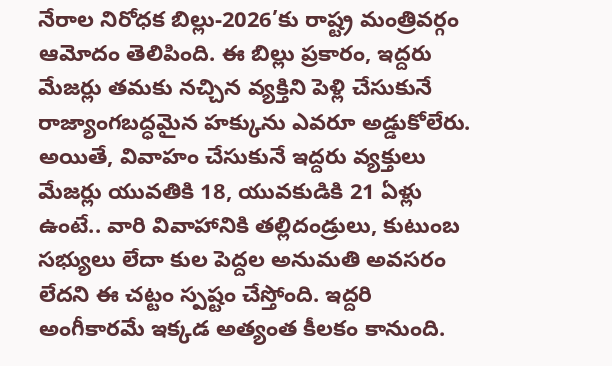నేరాల నిరోధక బిల్లు-2026’కు రాష్ట్ర మంత్రివర్గం ఆమోదం తెలిపింది. ఈ బిల్లు ప్రకారం, ఇద్దరు మేజర్లు తమకు నచ్చిన వ్యక్తిని పెళ్లి చేసుకునే రాజ్యాంగబద్ధమైన హక్కును ఎవరూ అడ్డుకోలేరు. అయితే, వివాహం చేసుకునే ఇద్దరు వ్యక్తులు మేజర్లు యువతికి 18, యువకుడికి 21 ఏళ్లు ఉంటే.. వారి వివాహానికి తల్లిదండ్రులు, కుటుంబ సభ్యులు లేదా కుల పెద్దల అనుమతి అవసరం లేదని ఈ చట్టం స్పష్టం చేస్తోంది. ఇద్దరి అంగీకారమే ఇక్కడ అత్యంత కీలకం కానుంది.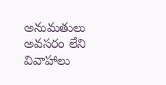అనుమతులు అవసరం లేని వివాహాలు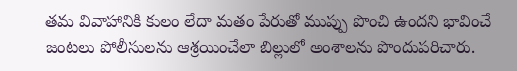తమ వివాహానికి కులం లేదా మతం పేరుతో ముప్పు పొంచి ఉందని భావించే జంటలు పోలీసులను ఆశ్రయించేలా బిల్లులో అంశాలను పొందుపరిచారు.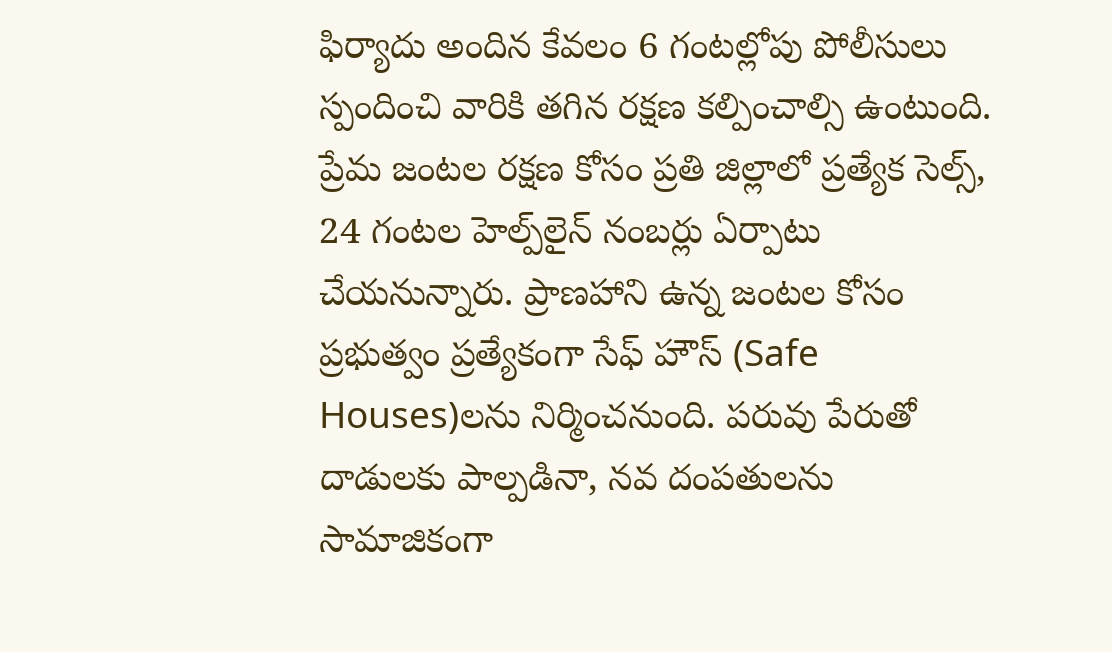ఫిర్యాదు అందిన కేవలం 6 గంటల్లోపు పోలీసులు స్పందించి వారికి తగిన రక్షణ కల్పించాల్సి ఉంటుంది. ప్రేమ జంటల రక్షణ కోసం ప్రతి జిల్లాలో ప్రత్యేక సెల్స్, 24 గంటల హెల్ప్‌లైన్ నంబర్లు ఏర్పాటు చేయనున్నారు. ప్రాణహాని ఉన్న జంటల కోసం ప్రభుత్వం ప్రత్యేకంగా సేఫ్ హౌస్‌ (Safe Houses)లను నిర్మించనుంది. పరువు పేరుతో దాడులకు పాల్పడినా, నవ దంపతులను సామాజికంగా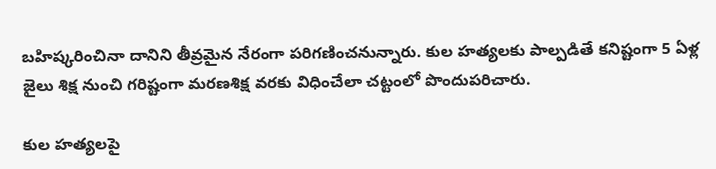బహిష్కరించినా దానిని తీవ్రమైన నేరంగా పరిగణించనున్నారు. కుల హత్యలకు పాల్పడితే కనిష్టంగా 5 ఏళ్ల జైలు శిక్ష నుంచి గరిష్టంగా మరణశిక్ష వరకు విధించేలా చట్టంలో పొందుపరిచారు.

కుల హత్యలపై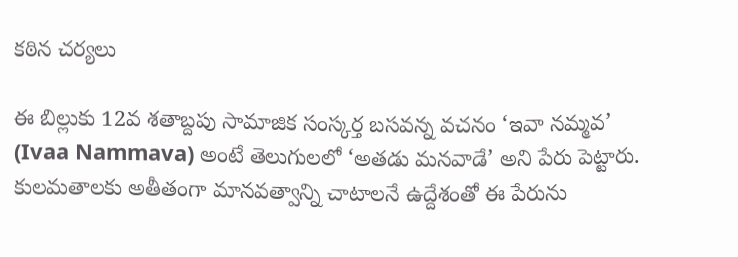కఠిన చర్యలు

ఈ బిల్లుకు 12వ శతాబ్దపు సామాజిక సంస్కర్త బసవన్న వచనం ‘ఇవా నమ్మవ’ (Ivaa Nammava) అంటే తెలుగులలో ‘అతడు మనవాడే’ అని పేరు పెట్టారు. కులమతాలకు అతీతంగా మానవత్వాన్ని చాటాలనే ఉద్దేశంతో ఈ పేరును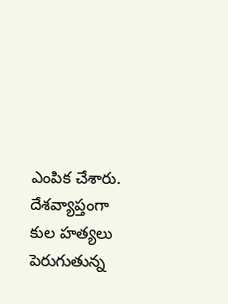ఎంపిక చేశారు. దేశవ్యాప్తంగా కుల హత్యలు పెరుగుతున్న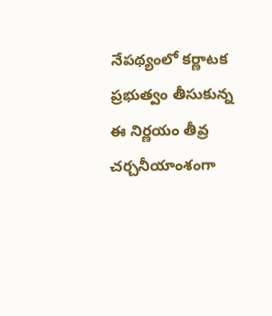నేపథ్యంలో కర్ణాటక ప్రభుత్వం తీసుకున్న ఈ నిర్ణయం తీవ్ర చర్చనీయాంశంగా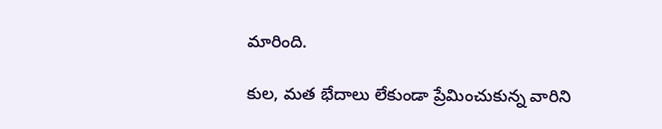మారింది.

కుల, మత భేదాలు లేకుండా ప్రేమించుకున్న వారిని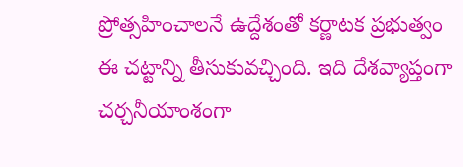ప్రోత్సహించాలనే ఉద్దేశంతో కర్ణాటక ప్రభుత్వం ఈ చట్టాన్ని తీసుకువచ్చింది. ఇది దేశవ్యాప్తంగా చర్చనీయాంశంగా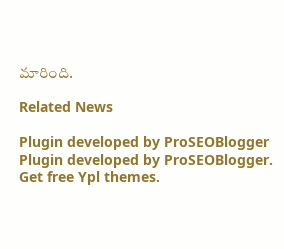మారింది.

Related News

Plugin developed by ProSEOBlogger
Plugin developed by ProSEOBlogger. Get free Ypl themes.